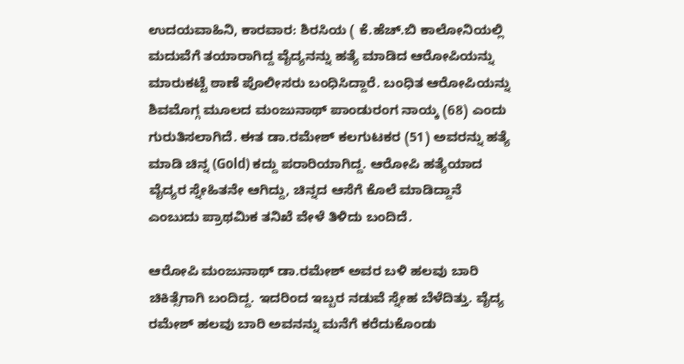ಉದಯವಾಹಿನಿ, ಕಾರವಾರ: ಶಿರಸಿಯ ( ಕೆ.ಹೆಚ್.ಬಿ ಕಾಲೋನಿಯಲ್ಲಿ ಮದುವೆಗೆ ತಯಾರಾಗಿದ್ದ ವೈದ್ಯನನ್ನು ಹತ್ಯೆ ಮಾಡಿದ ಆರೋಪಿಯನ್ನು ಮಾರುಕಟ್ಟೆ ಠಾಣೆ ಪೊಲೀಸರು ಬಂಧಿಸಿದ್ದಾರೆ. ಬಂಧಿತ ಆರೋಪಿಯನ್ನು ಶಿವಮೊಗ್ಗ ಮೂಲದ ಮಂಜುನಾಥ್ ಪಾಂಡುರಂಗ ನಾಯ್ಕ (68) ಎಂದು ಗುರುತಿಸಲಾಗಿದೆ. ಈತ ಡಾ.ರಮೇಶ್ ಕಲಗುಟಕರ (51) ಅವರನ್ನು ಹತ್ಯೆ ಮಾಡಿ ಚಿನ್ನ (Gold) ಕದ್ದು ಪರಾರಿಯಾಗಿದ್ದ. ಆರೋಪಿ ಹತ್ಯೆಯಾದ ವೈದ್ಯರ ಸ್ನೇಹಿತನೇ ಆಗಿದ್ದು, ಚಿನ್ನದ ಆಸೆಗೆ ಕೊಲೆ ಮಾಡಿದ್ದಾನೆ ಎಂಬುದು ಪ್ರಾಥಮಿಕ ತನಿಖೆ ವೇಳೆ ತಿಳಿದು ಬಂದಿದೆ.

ಆರೋಪಿ ಮಂಜುನಾಥ್ ಡಾ.ರಮೇಶ್ ಅವರ ಬಳಿ ಹಲವು ಬಾರಿ ಚಿಕಿತ್ಸೆಗಾಗಿ ಬಂದಿದ್ದ. ಇದರಿಂದ ಇಬ್ಬರ ನಡುವೆ ಸ್ನೇಹ ಬೆಳೆದಿತ್ತು. ವೈದ್ಯ ರಮೇಶ್ ಹಲವು ಬಾರಿ ಅವನನ್ನು ಮನೆಗೆ ಕರೆದುಕೊಂಡು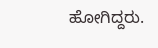ಹೋಗಿದ್ದರು.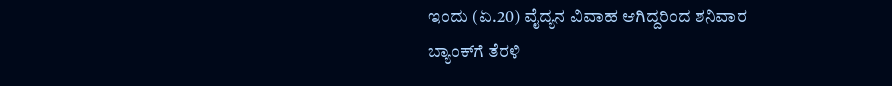ಇಂದು (ಏ.20) ವೈದ್ಯನ ವಿವಾಹ ಆಗಿದ್ದರಿಂದ ಶನಿವಾರ ಬ್ಯಾಂಕ್‌ಗೆ ತೆರಳಿ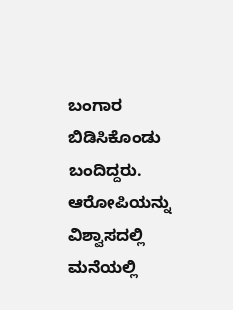ಬಂಗಾರ ಬಿಡಿಸಿಕೊಂಡು ಬಂದಿದ್ದರು. ಆರೋಪಿಯನ್ನು ವಿಶ್ವಾಸದಲ್ಲಿ ಮನೆಯಲ್ಲಿ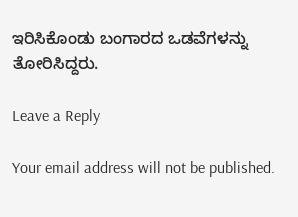ಇರಿಸಿಕೊಂಡು ಬಂಗಾರದ ಒಡವೆಗಳನ್ನು ತೋರಿಸಿದ್ದರು.

Leave a Reply

Your email address will not be published.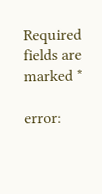Required fields are marked *

error: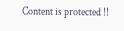Content is protected !!